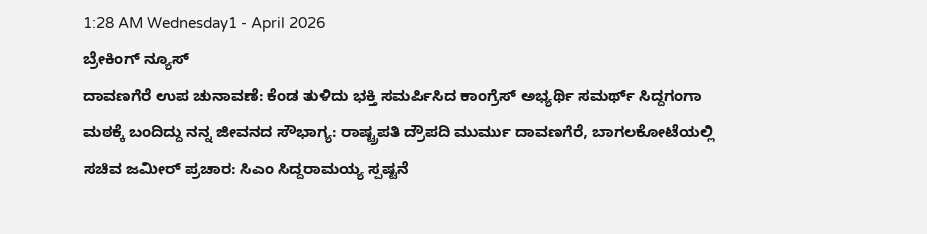1:28 AM Wednesday1 - April 2026
ಬ್ರೇಕಿಂಗ್ ನ್ಯೂಸ್
ದಾವಣಗೆರೆ ಉಪ ಚುನಾವಣೆ: ಕೆಂಡ ತುಳಿದು ಭಕ್ತಿ ಸಮರ್ಪಿಸಿದ ಕಾಂಗ್ರೆಸ್ ಅಭ್ಯರ್ಥಿ ಸಮರ್ಥ್‌ ಸಿದ್ದಗಂಗಾ ಮಠಕ್ಕೆ ಬಂದಿದ್ದು ನನ್ನ ಜೀವನದ ಸೌಭಾಗ್ಯ: ರಾಷ್ಟ್ರಪತಿ ದ್ರೌಪದಿ ಮುರ್ಮು ದಾವಣಗೆರೆ, ಬಾಗಲಕೋಟೆಯಲ್ಲಿ ಸಚಿವ ಜಮೀರ್ ಪ್ರಚಾರ: ಸಿಎಂ ಸಿದ್ದರಾಮಯ್ಯ ಸ್ಪಷ್ಟನೆ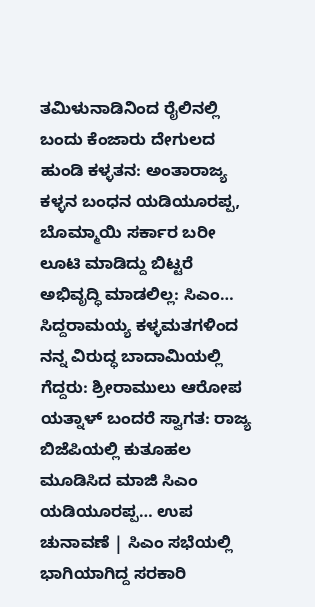ತಮಿಳುನಾಡಿನಿಂದ ರೈಲಿನಲ್ಲಿ ಬಂದು ಕೆಂಜಾರು ದೇಗುಲದ ಹುಂಡಿ ಕಳ್ಳತನ: ಅಂತಾರಾಜ್ಯ ಕಳ್ಳನ ಬಂಧನ ಯಡಿಯೂರಪ್ಪ, ಬೊಮ್ಮಾಯಿ ಸರ್ಕಾರ ಬರೀ ಲೂಟಿ ಮಾಡಿದ್ದು ಬಿಟ್ಟರೆ ಅಭಿವೃದ್ಧಿ ಮಾಡಲಿಲ್ಲ: ಸಿಎಂ… ಸಿದ್ದರಾಮಯ್ಯ ಕಳ್ಳಮತಗಳಿಂದ ನನ್ನ ವಿರುದ್ಧ ಬಾದಾಮಿಯಲ್ಲಿ ಗೆದ್ದರು: ಶ್ರೀರಾಮುಲು ಆರೋಪ ಯತ್ನಾಳ್‌ ಬಂದರೆ ಸ್ವಾಗತ: ರಾಜ್ಯ ಬಿಜೆಪಿಯಲ್ಲಿ ಕುತೂಹಲ ಮೂಡಿಸಿದ ಮಾಜಿ ಸಿಎಂ ಯಡಿಯೂರಪ್ಪ… ಉಪ ಚುನಾವಣೆ | ಸಿಎಂ ಸಭೆಯಲ್ಲಿ ಭಾಗಿಯಾಗಿದ್ದ ಸರಕಾರಿ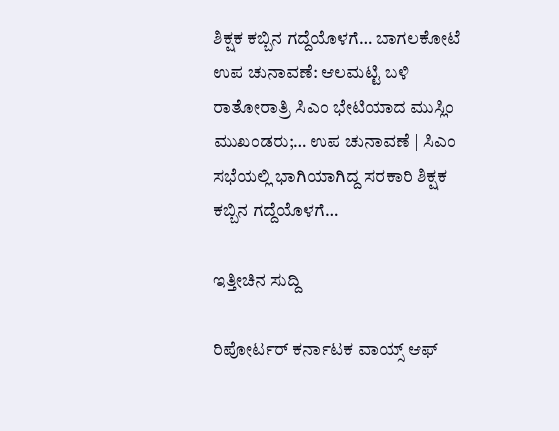ಶಿಕ್ಷಕ ಕಬ್ಬಿನ ಗದ್ದೆಯೊಳಗೆ… ಬಾಗಲಕೋಟೆ ಉಪ ಚುನಾವಣೆ: ಆಲಮಟ್ಟಿ ಬಳಿ ರಾತೋರಾತ್ರಿ ಸಿಎಂ ಭೇಟಿಯಾದ ಮುಸ್ಲಿಂ ಮುಖಂಡರು;… ಉಪ ಚುನಾವಣೆ | ಸಿಎಂ ಸಭೆಯಲ್ಲಿ ಭಾಗಿಯಾಗಿದ್ದ ಸರಕಾರಿ ಶಿಕ್ಷಕ ಕಬ್ಬಿನ ಗದ್ದೆಯೊಳಗೆ…

ಇತ್ತೀಚಿನ ಸುದ್ದಿ

ರಿಪೋರ್ಟರ್ ಕರ್ನಾಟಕ ವಾಯ್ಸ್ ಆಫ್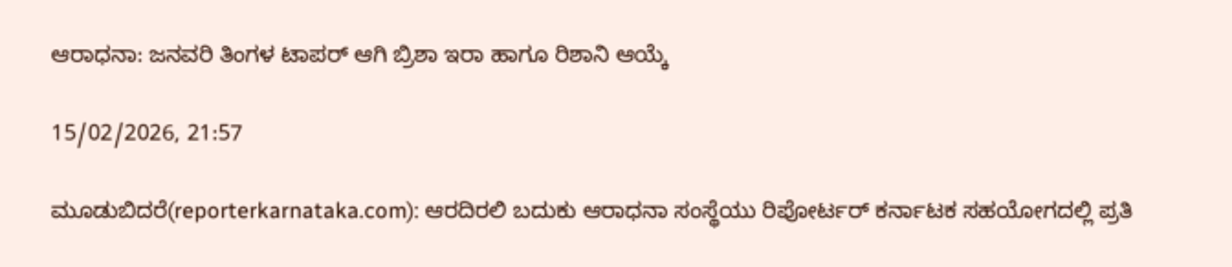ಆರಾಧನಾ: ಜನವರಿ ತಿಂಗಳ ಟಾಪರ್ ಆಗಿ ಬ್ರಿಶಾ ಇರಾ ಹಾಗೂ ರಿಶಾನಿ ಆಯ್ಕೆ

15/02/2026, 21:57

ಮೂಡುಬಿದರೆ(reporterkarnataka.com): ಆರದಿರಲಿ ಬದುಕು ಆರಾಧನಾ ಸಂಸ್ಥೆಯು ರಿಪೋರ್ಟರ್ ಕರ್ನಾಟಕ ಸಹಯೋಗದಲ್ಲಿ ಪ್ರತಿ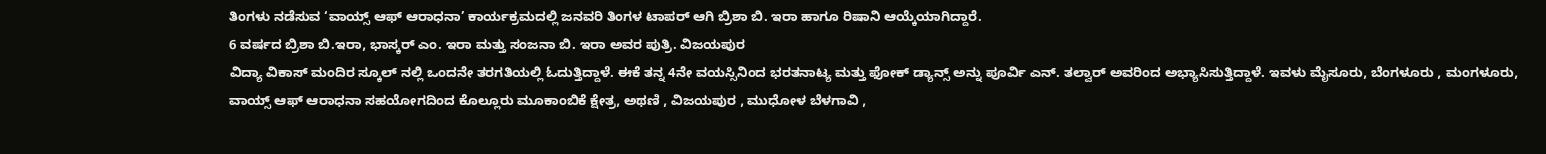ತಿಂಗಳು ನಡೆಸುವ ‘ವಾಯ್ಸ್ ಆಫ್ ಆರಾಧನಾ’ ಕಾರ್ಯಕ್ರಮದಲ್ಲಿ ಜನವರಿ ತಿಂಗಳ ಟಾಪರ್ ಆಗಿ ಬ್ರಿಶಾ ಬಿ. ಇರಾ ಹಾಗೂ ರಿಷಾನಿ ಆಯ್ಕೆಯಾಗಿದ್ದಾರೆ.
6 ವರ್ಷದ ಬ್ರಿಶಾ ಬಿ.ಇರಾ, ಭಾಸ್ಕರ್ ಎಂ. ಇರಾ ಮತ್ತು ಸಂಜನಾ ಬಿ. ಇರಾ ಅವರ ಪುತ್ರಿ. ವಿಜಯಪುರ
ವಿದ್ಯಾ ವಿಕಾಸ್ ಮಂದಿರ ಸ್ಕೂಲ್ ನಲ್ಲಿ ಒಂದನೇ ತರಗತಿಯಲ್ಲಿ ಓದುತ್ತಿದ್ದಾಳೆ. ಈಕೆ ತನ್ನ 4ನೇ ವಯಸ್ಸಿನಿಂದ ಭರತನಾಟ್ಯ ಮತ್ತು ಫೋಕ್ ಡ್ಯಾನ್ಸ್ ಅನ್ನು ಪೂರ್ವಿ ಎನ್. ತಲ್ವಾರ್ ಅವರಿಂದ ಅಭ್ಯಾಸಿಸುತ್ತಿದ್ದಾಳೆ. ಇವಳು ಮೈಸೂರು, ಬೆಂಗಳೂರು , ಮಂಗಳೂರು, ವಾಯ್ಸ್ ಆಫ್ ಆರಾಧನಾ ಸಹಯೋಗದಿಂದ ಕೊಲ್ಲೂರು ಮೂಕಾಂಬಿಕೆ ಕ್ಷೇತ್ರ, ಅಥಣಿ , ವಿಜಯಪುರ , ಮುಧೋಳ ಬೆಳಗಾವಿ ,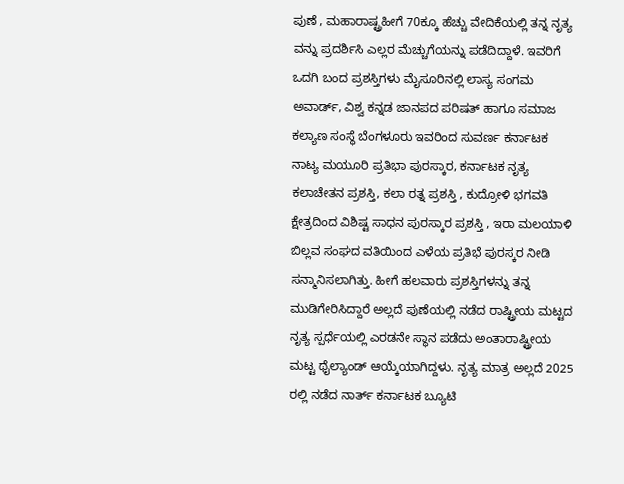ಪುಣೆ , ಮಹಾರಾಷ್ಟ್ರಹೀಗೆ 70ಕ್ಕೂ ಹೆಚ್ಚು ವೇದಿಕೆಯಲ್ಲಿ ತನ್ನ ನೃತ್ಯ ವನ್ನು ಪ್ರದರ್ಶಿಸಿ ಎಲ್ಲರ ಮೆಚ್ಚುಗೆಯನ್ನು ಪಡೆದಿದ್ದಾಳೆ. ಇವರಿಗೆ ಒದಗಿ ಬಂದ ಪ್ರಶಸ್ತಿಗಳು ಮೈಸೂರಿನಲ್ಲಿ ಲಾಸ್ಯ ಸಂಗಮ ಅವಾರ್ಡ್, ವಿಶ್ವ ಕನ್ನಡ ಜಾನಪದ ಪರಿಷತ್ ಹಾಗೂ ಸಮಾಜ ಕಲ್ಯಾಣ ಸಂಸ್ಥೆ ಬೆಂಗಳೂರು ಇವರಿಂದ ಸುವರ್ಣ ಕರ್ನಾಟಕ ನಾಟ್ಯ ಮಯೂರಿ ಪ್ರತಿಭಾ ಪುರಸ್ಕಾರ, ಕರ್ನಾಟಕ ನೃತ್ಯ ಕಲಾಚೇತನ ಪ್ರಶಸ್ತಿ, ಕಲಾ ರತ್ನ ಪ್ರಶಸ್ತಿ , ಕುದ್ರೋಳಿ ಭಗವತಿ ಕ್ಷೇತ್ರದಿಂದ ವಿಶಿಷ್ಟ ಸಾಧನ ಪುರಸ್ಕಾರ ಪ್ರಶಸ್ತಿ , ಇರಾ ಮಲಯಾಳಿ ಬಿಲ್ಲವ ಸಂಘದ ವತಿಯಿಂದ ಎಳೆಯ ಪ್ರತಿಭೆ ಪುರಸ್ಕರ ನೀಡಿ ಸನ್ಮಾನಿಸಲಾಗಿತ್ತು. ಹೀಗೆ ಹಲವಾರು ಪ್ರಶಸ್ತಿಗಳನ್ನು ತನ್ನ ಮುಡಿಗೇರಿಸಿದ್ದಾರೆ ಅಲ್ಲದೆ ಪುಣೆಯಲ್ಲಿ ನಡೆದ ರಾಷ್ಟ್ರೀಯ ಮಟ್ಟದ ನೃತ್ಯ ಸ್ಪರ್ಧೆಯಲ್ಲಿ ಎರಡನೇ ಸ್ಥಾನ ಪಡೆದು ಅಂತಾರಾಷ್ಟ್ರೀಯ ಮಟ್ಟ ಥೈಲ್ಯಾಂಡ್ ಆಯ್ಕೆಯಾಗಿದ್ದಳು. ನೃತ್ಯ ಮಾತ್ರ ಅಲ್ಲದೆ 2025 ರಲ್ಲಿ ನಡೆದ ನಾರ್ತ್ ಕರ್ನಾಟಕ ಬ್ಯೂಟಿ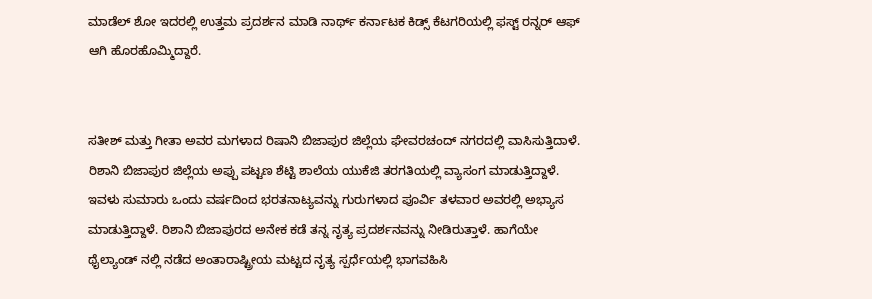ಮಾಡೆಲ್ ಶೋ ಇದರಲ್ಲಿ ಉತ್ತಮ ಪ್ರದರ್ಶನ ಮಾಡಿ ನಾರ್ಥ್ ಕರ್ನಾಟಕ ಕಿಡ್ಸ್ ಕೆಟಗರಿಯಲ್ಲಿ ಫಸ್ಟ್ ರನ್ನರ್ ಆಫ್ ಆಗಿ ಹೊರಹೊಮ್ಮಿದ್ದಾರೆ.


ಸತೀಶ್ ಮತ್ತು ಗೀತಾ ಅವರ ಮಗಳಾದ ರಿಷಾನಿ ಬಿಜಾಪುರ ಜಿಲ್ಲೆಯ ಘೇವರಚಂದ್ ನಗರದಲ್ಲಿ ವಾಸಿಸುತ್ತಿದಾಳೆ. ರಿಶಾನಿ ಬಿಜಾಪುರ ಜಿಲ್ಲೆಯ ಅಪ್ಪು ಪಟ್ಟಣ ಶೆಟ್ಟಿ ಶಾಲೆಯ ಯುಕೆಜಿ ತರಗತಿಯಲ್ಲಿ ವ್ಯಾಸಂಗ ಮಾಡುತ್ತಿದ್ದಾಳೆ. ಇವಳು ಸುಮಾರು ಒಂದು ವರ್ಷದಿಂದ ಭರತನಾಟ್ಯವನ್ನು ಗುರುಗಳಾದ ಪೂರ್ವಿ ತಳವಾರ ಅವರಲ್ಲಿ ಅಭ್ಯಾಸ ಮಾಡುತ್ತಿದ್ದಾಳೆ. ರಿಶಾನಿ ಬಿಜಾಪುರದ ಅನೇಕ ಕಡೆ ತನ್ನ ನೃತ್ಯ ಪ್ರದರ್ಶನವನ್ನು ನೀಡಿರುತ್ತಾಳೆ. ಹಾಗೆಯೇ ಥೈಲ್ಯಾಂಡ್ ನಲ್ಲಿ ನಡೆದ ಅಂತಾರಾಷ್ಟ್ರೀಯ ಮಟ್ಟದ ನೃತ್ಯ ಸ್ಪರ್ಧೆಯಲ್ಲಿ ಭಾಗವಹಿಸಿ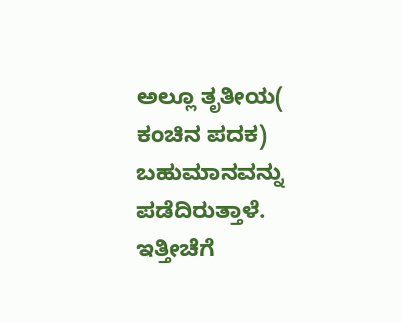ಅಲ್ಲೂ ತೃತೀಯ( ಕಂಚಿನ ಪದಕ) ಬಹುಮಾನವನ್ನು ಪಡೆದಿರುತ್ತಾಳೆ. ಇತ್ತೀಚೆಗೆ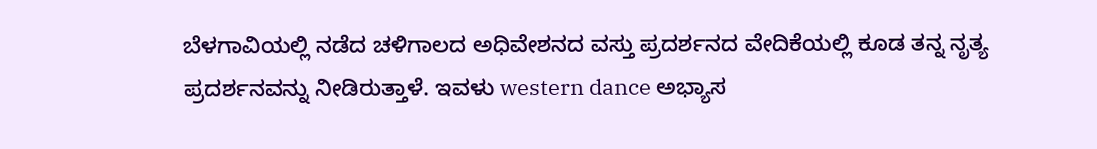ಬೆಳಗಾವಿಯಲ್ಲಿ ನಡೆದ ಚಳಿಗಾಲದ ಅಧಿವೇಶನದ ವಸ್ತು ಪ್ರದರ್ಶನದ ವೇದಿಕೆಯಲ್ಲಿ ಕೂಡ ತನ್ನ ನೃತ್ಯ ಪ್ರದರ್ಶನವನ್ನು ನೀಡಿರುತ್ತಾಳೆ. ಇವಳು western dance ಅಭ್ಯಾಸ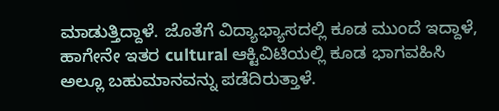ಮಾಡುತ್ತಿದ್ದಾಳೆ. ಜೊತೆಗೆ ವಿದ್ಯಾಭ್ಯಾಸದಲ್ಲಿ ಕೂಡ ಮುಂದೆ ಇದ್ದಾಳೆ, ಹಾಗೇನೇ ಇತರ cultural ಆಕ್ಟಿವಿಟಿಯಲ್ಲಿ ಕೂಡ ಭಾಗವಹಿಸಿ ಅಲ್ಲೂ ಬಹುಮಾನವನ್ನು ಪಡೆದಿರುತ್ತಾಳೆ.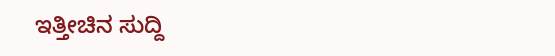ಇತ್ತೀಚಿನ ಸುದ್ದಿ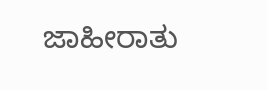ಜಾಹೀರಾತು